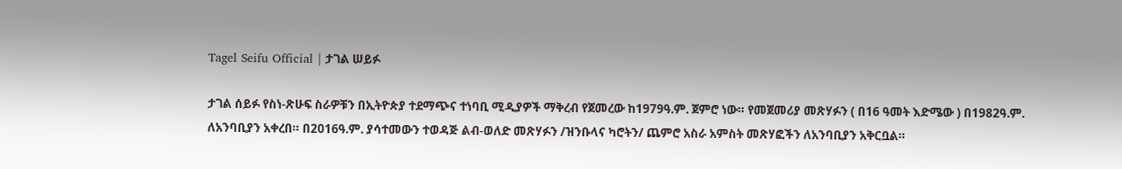Tagel Seifu Official | ታገል ሠይፉ

ታገል ሰይፉ የስነ-ጽሁፍ ስራዎቹን በኢትዮጵያ ተደማጭና ተነባቢ ሚዲያዎች ማቅረብ የጀመረው ከ1979ዓ.ም. ጀምሮ ነው። የመጀመሪያ መጽሃፉን ( በ16 ዓመት እድሜው ) በ1982ዓ.ም. ለአንባቢያን አቀረበ። በ2016ዓ.ም. ያሳተመውን ተወዳጅ ልብ-ወለድ መጽሃፉን /ዝንቡላና ካሮትን/ ጨምሮ አስራ አምስት መጽሃፎችን ለአንባቢያን አቅርቧል።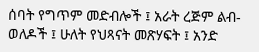ሰባት የግጥም መድብሎች ፤ አራት ረጅም ልብ-ወለዶች ፤ ሁለት የህጻናት መጽሃፍት ፤ አንድ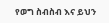የወግ ስብስብ እና ይህን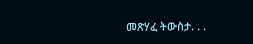መጽሃፈ ትውስታ. . .